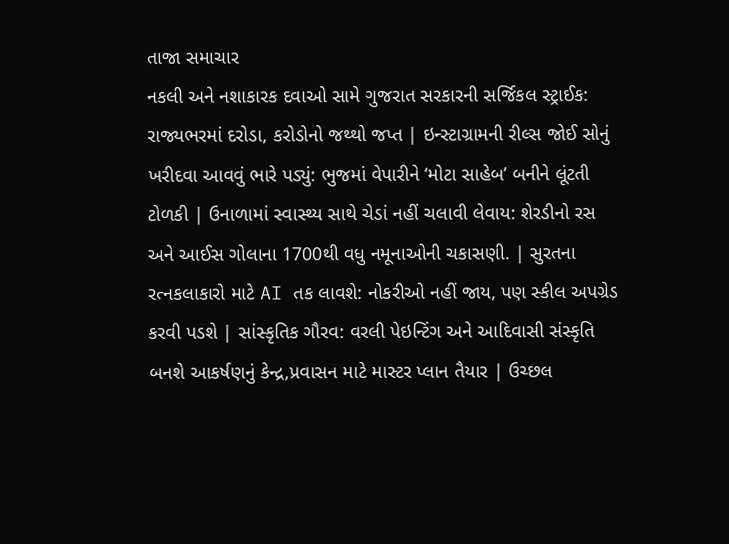તાજા સમાચાર
નકલી અને નશાકારક દવાઓ સામે ગુજરાત સરકારની સર્જિકલ સ્ટ્રાઈક: રાજ્યભરમાં દરોડા, કરોડોનો જથ્થો જપ્ત | ઇન્સ્ટાગ્રામની રીલ્સ જોઈ સોનું ખરીદવા આવવું ભારે પડ્યું: ભુજમાં વેપારીને ‘મોટા સાહેબ’ બનીને લૂંટતી ટોળકી | ઉનાળામાં સ્વાસ્થ્ય સાથે ચેડાં નહીં ચલાવી લેવાય: શેરડીનો રસ અને આઈસ ગોલાના 1700થી વધુ નમૂનાઓની ચકાસણી. | સુરતના રત્નકલાકારો માટે AI તક લાવશે: નોકરીઓ નહીં જાય, પણ સ્કીલ અપગ્રેડ કરવી પડશે | સાંસ્કૃતિક ગૌરવ: વરલી પેઇન્ટિંગ અને આદિવાસી સંસ્કૃતિ બનશે આકર્ષણનું કેન્દ્ર,પ્રવાસન માટે માસ્ટર પ્લાન તૈયાર | ઉચ્છલ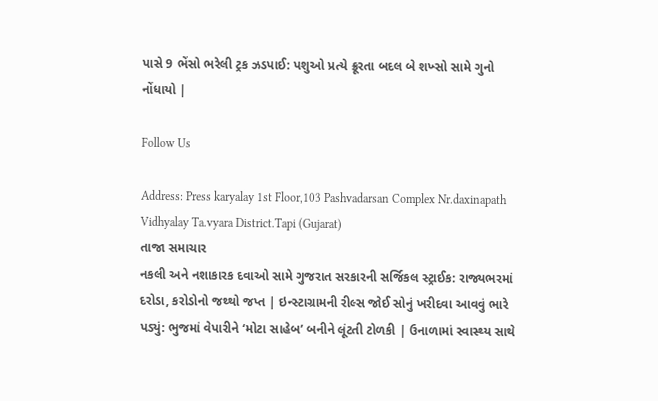પાસે 9 ભેંસો ભરેલી ટ્રક ઝડપાઈ: પશુઓ પ્રત્યે ક્રૂરતા બદલ બે શખ્સો સામે ગુનો નોંધાયો |

Follow Us

Address: Press karyalay 1st Floor,103 Pashvadarsan Complex Nr.daxinapath Vidhyalay Ta.vyara District.Tapi (Gujarat)
તાજા સમાચાર
નકલી અને નશાકારક દવાઓ સામે ગુજરાત સરકારની સર્જિકલ સ્ટ્રાઈક: રાજ્યભરમાં દરોડા, કરોડોનો જથ્થો જપ્ત | ઇન્સ્ટાગ્રામની રીલ્સ જોઈ સોનું ખરીદવા આવવું ભારે પડ્યું: ભુજમાં વેપારીને ‘મોટા સાહેબ’ બનીને લૂંટતી ટોળકી | ઉનાળામાં સ્વાસ્થ્ય સાથે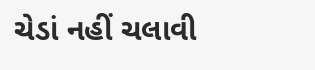ચેડાં નહીં ચલાવી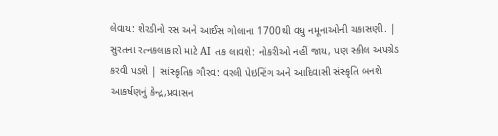લેવાય: શેરડીનો રસ અને આઈસ ગોલાના 1700થી વધુ નમૂનાઓની ચકાસણી. | સુરતના રત્નકલાકારો માટે AI તક લાવશે: નોકરીઓ નહીં જાય, પણ સ્કીલ અપગ્રેડ કરવી પડશે | સાંસ્કૃતિક ગૌરવ: વરલી પેઇન્ટિંગ અને આદિવાસી સંસ્કૃતિ બનશે આકર્ષણનું કેન્દ્ર,પ્રવાસન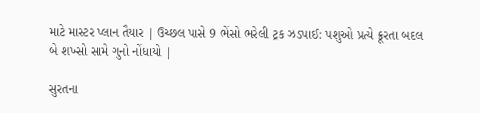માટે માસ્ટર પ્લાન તૈયાર | ઉચ્છલ પાસે 9 ભેંસો ભરેલી ટ્રક ઝડપાઈ: પશુઓ પ્રત્યે ક્રૂરતા બદલ બે શખ્સો સામે ગુનો નોંધાયો |

સુરતના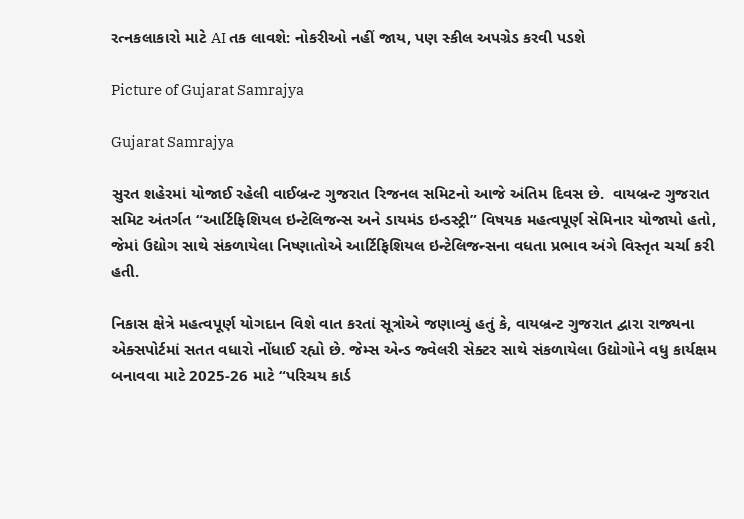રત્નકલાકારો માટે AI તક લાવશે: નોકરીઓ નહીં જાય, પણ સ્કીલ અપગ્રેડ કરવી પડશે

Picture of Gujarat Samrajya

Gujarat Samrajya

સુરત શહેરમાં યોજાઈ રહેલી વાઈબ્રન્ટ ગુજરાત રિજનલ સમિટનો આજે અંતિમ દિવસ છે.  વાયબ્રન્ટ ગુજરાત સમિટ અંતર્ગત “આર્ટિફિશિયલ ઇન્ટેલિજન્સ અને ડાયમંડ ઇન્ડસ્ટ્રી” વિષયક મહત્વપૂર્ણ સેમિનાર યોજાયો હતો, જેમાં ઉદ્યોગ સાથે સંકળાયેલા નિષ્ણાતોએ આર્ટિફિશિયલ ઇન્ટેલિજન્સના વધતા પ્રભાવ અંગે વિસ્તૃત ચર્ચા કરી હતી.

નિકાસ ક્ષેત્રે મહત્વપૂર્ણ યોગદાન વિશે વાત કરતાં સૂત્રોએ જણાવ્યું હતું કે, વાયબ્રન્ટ ગુજરાત દ્વારા રાજ્યના એક્સપોર્ટમાં સતત વધારો નોંધાઈ રહ્યો છે. જેમ્સ એન્ડ જ્વેલરી સેક્ટર સાથે સંકળાયેલા ઉદ્યોગોને વધુ કાર્યક્ષમ બનાવવા માટે 2025-26 માટે “પરિચય કાર્ડ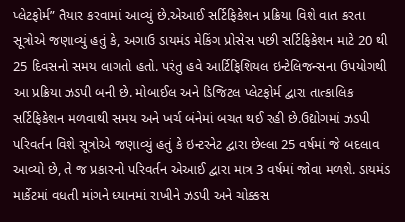પ્લેટફોર્મ” તૈયાર કરવામાં આવ્યું છે.એઆઈ સર્ટિફિકેશન પ્રક્રિયા વિશે વાત કરતા  સૂત્રોએ જણાવ્યું હતું કે, અગાઉ ડાયમંડ મેકિંગ પ્રોસેસ પછી સર્ટિફિકેશન માટે 20 થી 25 દિવસનો સમય લાગતો હતો. પરંતુ હવે આર્ટિફિશિયલ ઇન્ટેલિજન્સના ઉપયોગથી આ પ્રક્રિયા ઝડપી બની છે. મોબાઈલ અને ડિજિટલ પ્લેટફોર્મ દ્વારા તાત્કાલિક સર્ટિફિકેશન મળવાથી સમય અને ખર્ચ બંનેમાં બચત થઈ રહી છે.ઉદ્યોગમાં ઝડપી પરિવર્તન વિશે સૂત્રોએ જણાવ્યું હતું કે ઇન્ટરનેટ દ્વારા છેલ્લા 25 વર્ષમાં જે બદલાવ આવ્યો છે, તે જ પ્રકારનો પરિવર્તન એઆઈ દ્વારા માત્ર 3 વર્ષમાં જોવા મળશે. ડાયમંડ માર્કેટમાં વધતી માંગને ધ્યાનમાં રાખીને ઝડપી અને ચોક્કસ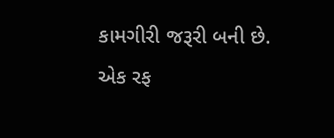કામગીરી જરૂરી બની છે. એક રફ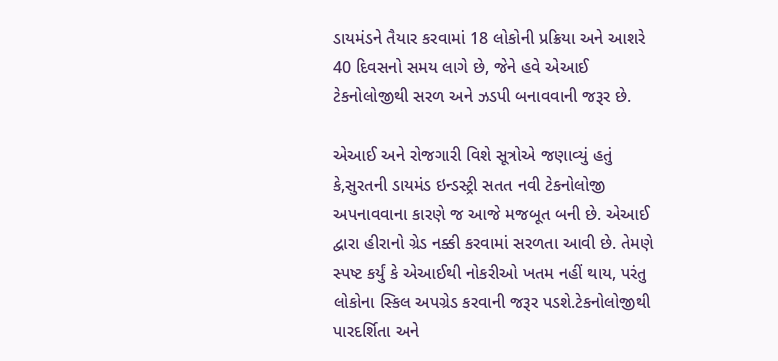ડાયમંડને તૈયાર કરવામાં 18 લોકોની પ્રક્રિયા અને આશરે 40 દિવસનો સમય લાગે છે, જેને હવે એઆઈ ટેકનોલોજીથી સરળ અને ઝડપી બનાવવાની જરૂર છે.

એઆઈ અને રોજગારી વિશે સૂત્રોએ જણાવ્યું હતું કે,સુરતની ડાયમંડ ઇન્ડસ્ટ્રી સતત નવી ટેકનોલોજી અપનાવવાના કારણે જ આજે મજબૂત બની છે. એઆઈ દ્વારા હીરાનો ગ્રેડ નક્કી કરવામાં સરળતા આવી છે. તેમણે સ્પષ્ટ કર્યું કે એઆઈથી નોકરીઓ ખતમ નહીં થાય, પરંતુ લોકોના સ્કિલ અપગ્રેડ કરવાની જરૂર પડશે.ટેકનોલોજીથી પારદર્શિતા અને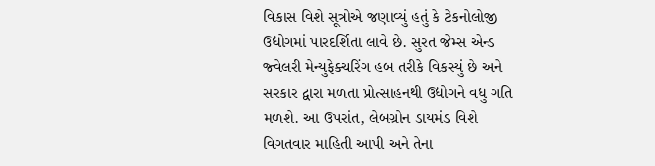વિકાસ વિશે સૂત્રોએ જણાવ્યું હતું કે ટેકનોલોજી ઉદ્યોગમાં પારદર્શિતા લાવે છે. સુરત જેમ્સ એન્ડ જ્વેલરી મેન્યુફેક્ચરિંગ હબ તરીકે વિકસ્યું છે અને સરકાર દ્વારા મળતા પ્રોત્સાહનથી ઉદ્યોગને વધુ ગતિ મળશે. આ ઉપરાંત, લેબગ્રોન ડાયમંડ વિશે વિગતવાર માહિતી આપી અને તેના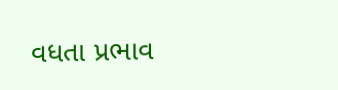વધતા પ્રભાવ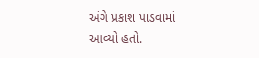અંગે પ્રકાશ પાડવામાં આવ્યો હતો.